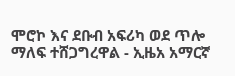ሞሮኮ እና ደቡብ አፍሪካ ወደ ጥሎ ማለፍ ተሸጋግረዋል - ኢዜአ አማርኛ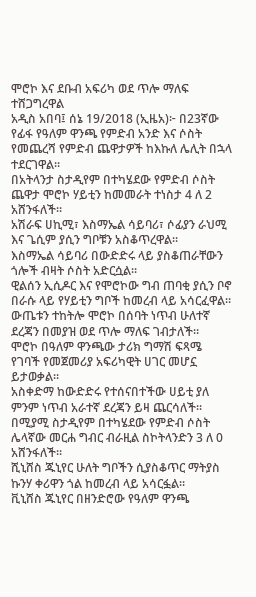ሞሮኮ እና ደቡብ አፍሪካ ወደ ጥሎ ማለፍ ተሸጋግረዋል
አዲስ አበባ፤ ሰኔ 19/2018 (ኢዜአ)፦ በ23ኛው የፊፋ የዓለም ዋንጫ የምድብ አንድ እና ሶስት የመጨረሻ የምድብ ጨዋታዎች ከእኩለ ሌሊት በኋላ ተደርገዋል።
በአትላንታ ስታዲየም በተካሄደው የምድብ ሶስት ጨዋታ ሞሮኮ ሃይቲን ከመመራት ተነስታ 4 ለ 2 አሸንፋለች።
አሽራፍ ሀኪሚ፣ እስማኤል ሳይባሪ፣ ሶፊያን ራህሚ እና ጌሲም ያሲን ግቦቹን አስቆጥረዋል።
እስማኤል ሳይባሪ በውድድሩ ላይ ያስቆጠራቸውን ጎሎች ብዛት ሶስት አድርሷል።
ዊልሰን ኢሲዶር እና የሞሮኮው ግብ ጠባቂ ያሲን ቦኖ በራሱ ላይ የሃይቲን ግቦች ከመረብ ላይ አሳርፈዋል።
ውጤቱን ተከትሎ ሞሮኮ በሰባት ነጥብ ሁለተኛ ደረጃን በመያዝ ወደ ጥሎ ማለፍ ገብታለች።
ሞሮኮ በዓለም ዋንጫው ታሪክ ግማሽ ፍጻሜ የገባች የመጀመሪያ አፍሪካዊት ሀገር መሆኗ ይታወቃል።
አስቀድማ ከውድድሩ የተሰናበተችው ሀይቲ ያለ ምንም ነጥብ አራተኛ ደረጃን ይዛ ጨርሳለች።
በሚያሚ ስታዲየም በተካሄደው የምድብ ሶስት ሌላኛው መርሐ ግብር ብራዚል ስኮትላንድን 3 ለ 0 አሸንፋለች።
ሺኒሸስ ጁኒየር ሁለት ግቦችን ሲያስቆጥር ማትያስ ኩንሃ ቀሪዋን ጎል ከመረብ ላይ አሳርፏል።
ቪኒሸስ ጁኒየር በዘንድሮው የዓለም ዋንጫ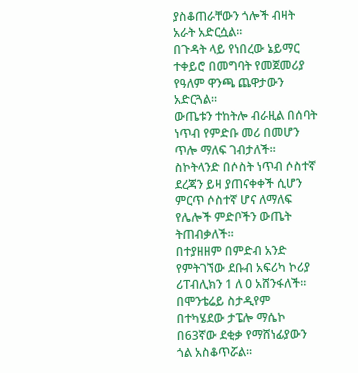ያስቆጠራቸውን ጎሎች ብዛት አራት አድርሷል።
በጉዳት ላይ የነበረው ኔይማር ተቀይሮ በመግባት የመጀመሪያ የዓለም ዋንጫ ጨዋታውን አድርጓል።
ውጤቱን ተከትሎ ብራዚል በሰባት ነጥብ የምድቡ መሪ በመሆን ጥሎ ማለፍ ገብታለች።
ስኮትላንድ በሶስት ነጥብ ሶስተኛ ደረጃን ይዛ ያጠናቀቀች ሲሆን ምርጥ ሶስተኛ ሆና ለማለፍ የሌሎች ምድቦችን ውጤት ትጠብቃለች።
በተያዘዘም በምድብ አንድ የምትገኘው ደቡብ አፍሪካ ኮሪያ ሪፐብሊክን 1 ለ 0 አሸንፋለች።
በሞንቴሬይ ስታዲየም በተካሄደው ታፔሎ ማሴኮ በ63ኛው ደቂቃ የማሸነፊያውን ጎል አስቆጥሯል።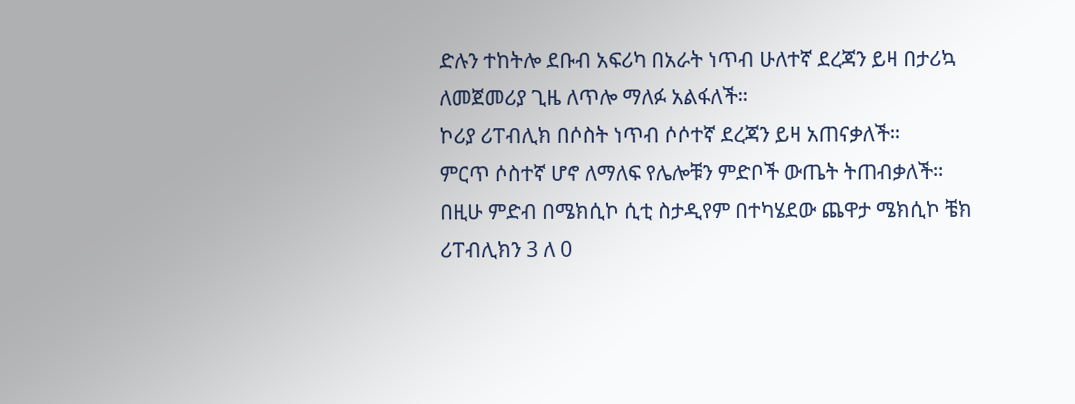ድሉን ተከትሎ ደቡብ አፍሪካ በአራት ነጥብ ሁለተኛ ደረጃን ይዛ በታሪኳ ለመጀመሪያ ጊዜ ለጥሎ ማለፉ አልፋለች።
ኮሪያ ሪፐብሊክ በሶስት ነጥብ ሶሶተኛ ደረጃን ይዛ አጠናቃለች።
ምርጥ ሶስተኛ ሆኖ ለማለፍ የሌሎቹን ምድቦች ውጤት ትጠብቃለች።
በዚሁ ምድብ በሜክሲኮ ሲቲ ስታዲየም በተካሄደው ጨዋታ ሜክሲኮ ቼክ ሪፐብሊክን 3 ለ 0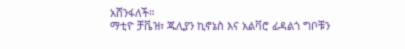አሸንፋለች።
ማቲዮ ቻቬዝ፣ ጁሊያን ኪኖኔስ እና አልቫሮ ፊዳልጎ ግቦቹን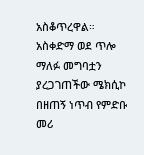አስቆጥረዋል።
አስቀድማ ወደ ጥሎ ማለፉ መግባቷን ያረጋገጠችው ሜክሲኮ በዘጠኝ ነጥብ የምድቡ መሪ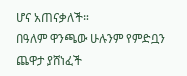ሆና አጠናቃለች።
በዓለም ዋንጫው ሁሉንም የምድቧን ጨዋታ ያሸነፈች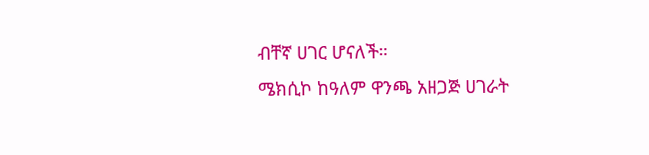ብቸኛ ሀገር ሆናለች።
ሜክሲኮ ከዓለም ዋንጫ አዘጋጅ ሀገራት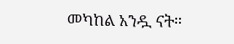መካከል አንዷ ናት።